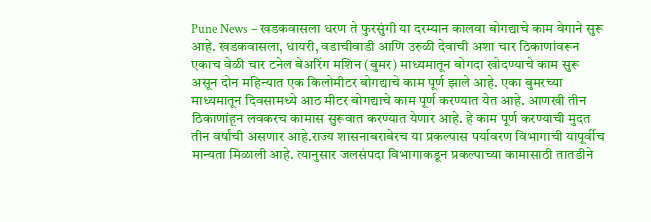Pune News – खडकवासला धरण ते फुरसुंगी या दरम्यान कालवा बोगद्याचे काम वेगाने सुरू आहे. खडकवासला, धायरी, वडाचीवाडी आणि उरुळी देवाची अशा चार ठिकाणांवरून एकाच वेळी चार टनेल बेअरिंग मशिन (बुमर) माध्यमातून बोगदा खोदण्याचे काम सुरू असून दोन महिन्यात एक किलोमीटर बोगद्याचे काम पूर्ण झाले आहे. एका बुमरच्या माध्यमातून दिवसामध्ये आठ मीटर बोगद्याचे काम पूर्ण करण्यात येत आहे. आणखी तीन ठिकाणांहून लवकरच कामास सुरूवात करण्यात येणार आहे. हे काम पूर्ण करण्याची मुदत तीन वर्षांची असणार आहे.राज्य शासनाबराबेरच या प्रकल्पास पर्यावरण विभागाची यापूर्वीच मान्यता मिळाली आहे. त्यानुसार जलसंपदा विभागाकडून प्रकल्पाच्या कामासाठी तातडीने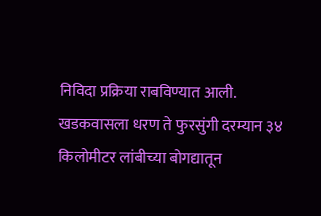निविदा प्रक्रिया राबविण्यात आली. खडकवासला धरण ते फुरसुंगी दरम्यान ३४ किलोमीटर लांबीच्या बोगद्यातून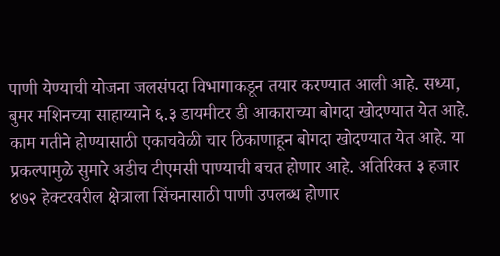पाणी येण्याची योजना जलसंपदा विभागाकडून तयार करण्यात आली आहे. सध्या, बुमर मशिनच्या साहाय्याने ६.३ डायमीटर डी आकाराच्या बोगदा खोदण्यात येत आहे. काम गतीने होण्यासाठी एकाचवेळी चार ठिकाणाहून बोगदा खोदण्यात येत आहे. या प्रकल्पामुळे सुमारे अडीच टीएमसी पाण्याची बचत होणार आहे. अतिरिक्त ३ हजार ४७२ हेक्टरवरील क्षेत्राला सिंचनासाठी पाणी उपलब्ध होणार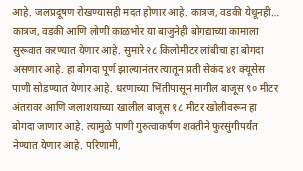आहे. जलप्रदूषण रोखण्यासही मदत होणार आहे. कात्रज, वडकी येथूनही… कात्रज, वडकी आणि लोणी काळभोर या बाजुनेही बोगद्याच्या कामाला सुरूवात करण्यात येणार आहे. सुमारे २८ किलोमीटर लांबीचा हा बोगदा असणार आहे. हा बोगदा पूर्ण झाल्यानंतर त्यातून प्रती सेकंद ४१ क्यूसेस पाणी सोडण्यात येणार आहे. धरणाच्या भिंतीपासून मागील बाजूस ९० मीटर अंतरावर आणि जलाशयाच्या खालील बाजूस १८ मीटर खोलीवरून हा बोगदा जाणार आहे. त्यामुळे पाणी गुरुत्वाकर्षण शक्तीने फुरसुंगीपर्यंत नेण्यात येणार आहे. परिणामी,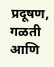प्रदूषण, गळती आणि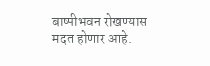बाष्पीभवन रोखण्यास मदत होणार आहे.